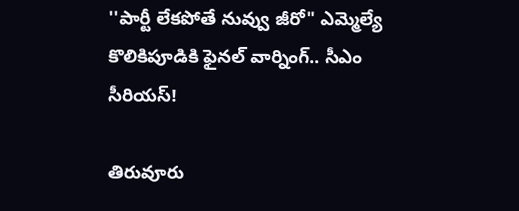''పార్టీ లేకపోతే నువ్వు జీరో" ఎమ్మెల్యే కొలికిపూడికి ఫైనల్ వార్నింగ్.. సీఎం సీరియస్!

తిరువూరు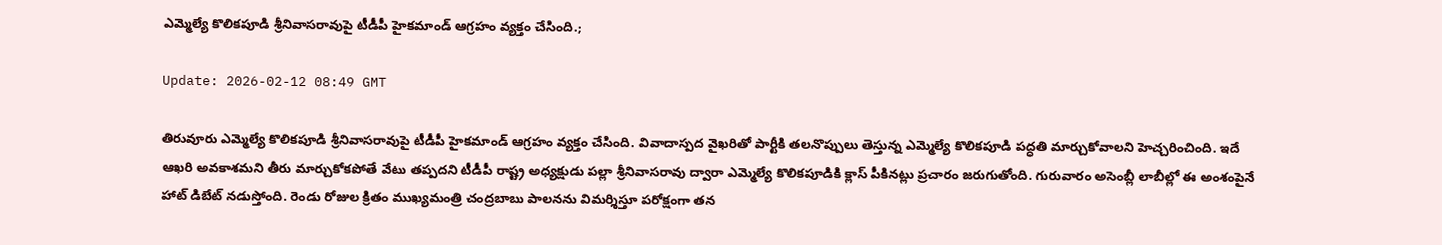ఎమ్మెల్యే కొలికపూడి శ్రీనివాసరావుపై టీడీపీ హైకమాండ్ ఆగ్రహం వ్యక్తం చేసింది.;

Update: 2026-02-12 08:49 GMT

తిరువూరు ఎమ్మెల్యే కొలికపూడి శ్రీనివాసరావుపై టీడీపీ హైకమాండ్ ఆగ్రహం వ్యక్తం చేసింది. వివాదాస్పద వైఖరితో పార్టీకి తలనొప్పులు తెస్తున్న ఎమ్మెల్యే కొలికపూడి పద్ధతి మార్చుకోవాలని హెచ్చరించింది. ఇదే ఆఖరి అవకాశమని తీరు మార్చుకోకపోతే వేటు తప్పదని టీడీపీ రాష్ట్ర అధ్యక్షుడు పల్లా శ్రీనివాసరావు ద్వారా ఎమ్మెల్యే కొలికపూడికి క్లాస్ పీకినట్లు ప్రచారం జరుగుతోంది. గురువారం అసెంబ్లీ లాబీల్లో ఈ అంశంపైనే హాట్ డిబేట్ నడుస్తోంది. రెండు రోజుల క్రితం ముఖ్యమంత్రి చంద్రబాబు పాలనను విమర్శిస్తూ పరోక్షంగా తన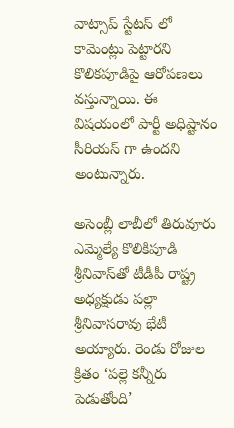వాట్సాప్ స్టేటస్ లో కామెంట్లు పెట్టారని కొలికపూడిపై ఆరోపణలు వస్తున్నాయి. ఈ విషయంలో పార్టీ అధిష్టానం సీరియస్ గా ఉందని అంటున్నారు.

అసెంబ్లీ లాబీలో తిరువూరు ఎమ్మెల్యే కొలికిపూడి శ్రీనివాస్‌తో టీడీపీ రాష్ట్ర అధ్యక్షుడు పల్లా శ్రీనివాసరావు భేటీ అయ్యారు. రెండు రోజుల క్రితం ‘పల్లె కన్నీరు పెడుతోంది’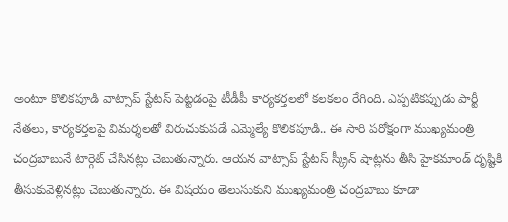అంటూ కొలికపూడి వాట్సాప్ స్టేటస్ పెట్టడంపై టీడీపీ కార్యకర్తలలో కలకలం రేగింది. ఎప్పటికప్పుడు పార్టీ నేతలు, కార్యకర్తలపై విమర్శలతో విరుచుకుపడే ఎమ్మెల్యే కొలికపూడి.. ఈ సారి పరోక్షంగా ముఖ్యమంత్రి చంద్రబాబునే టార్గెట్ చేసినట్లు చెబుతున్నారు. ఆయన వాట్సాప్ స్టేటస్ స్క్రీన్ షాట్లను తీసి హైకమాండ్ దృష్టికి తీసుకువెళ్లినట్లు చెబుతున్నారు. ఈ విషయం తెలుసుకుని ముఖ్యమంత్రి చంద్రబాబు కూడా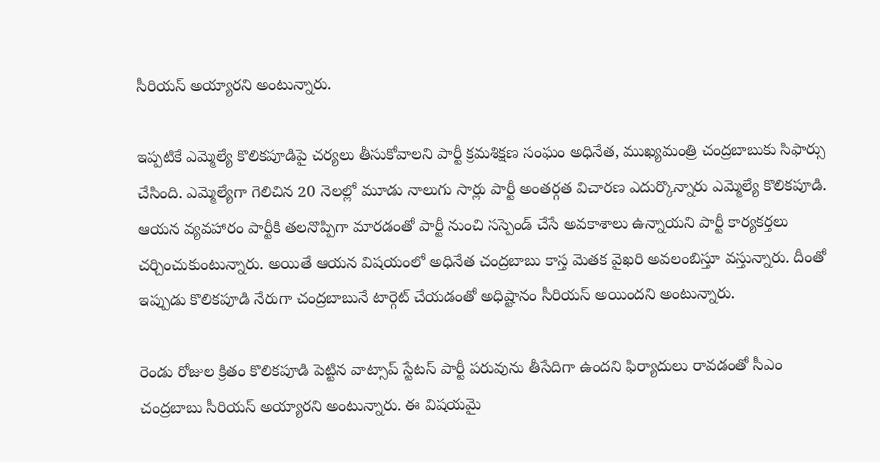సీరియస్ అయ్యారని అంటున్నారు.

ఇప్పటికే ఎమ్మెల్యే కొలికపూడిపై చర్యలు తీసుకోవాలని పార్టీ క్రమశిక్షణ సంఘం అధినేత, ముఖ్యమంత్రి చంద్రబాబుకు సిఫార్సు చేసింది. ఎమ్మెల్యేగా గెలిచిన 20 నెలల్లో మూడు నాలుగు సార్లు పార్టీ అంతర్గత విచారణ ఎదుర్కొన్నారు ఎమ్మెల్యే కొలికపూడి. ఆయన వ్యవహారం పార్టీకి తలనొప్పిగా మారడంతో పార్టీ నుంచి సస్పెండ్ చేసే అవకాశాలు ఉన్నాయని పార్టీ కార్యకర్తలు చర్చించుకుంటున్నారు. అయితే ఆయన విషయంలో అధినేత చంద్రబాబు కాస్త మెతక వైఖరి అవలంబిస్తూ వస్తున్నారు. దీంతో ఇప్పుడు కొలికపూడి నేరుగా చంద్రబాబునే టార్గెట్ చేయడంతో అధిష్టానం సీరియస్ అయిందని అంటున్నారు.

రెండు రోజుల క్రితం కొలికపూడి పెట్టిన వాట్సాప్ స్టేటస్ పార్టీ పరువును తీసేదిగా ఉందని ఫిర్యాదులు రావడంతో సీఎం చంద్రబాబు సీరియస్ అయ్యారని అంటున్నారు. ఈ విషయమై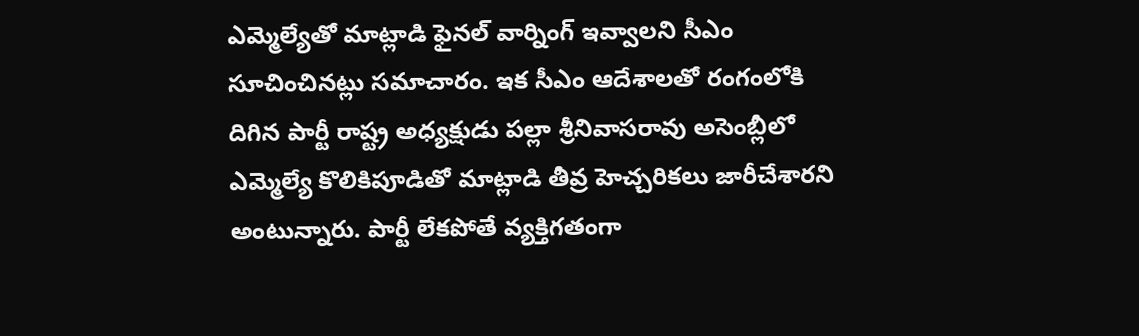ఎమ్మెల్యేతో మాట్లాడి ఫైనల్ వార్నింగ్ ఇవ్వాలని సీఎం సూచించినట్లు సమాచారం. ఇక సీఎం ఆదేశాలతో రంగంలోకి దిగిన పార్టీ రాష్ట్ర అధ్యక్షుడు పల్లా శ్రీనివాసరావు అసెంబ్లీలో ఎమ్మెల్యే కొలికిపూడితో మాట్లాడి తీవ్ర హెచ్చరికలు జారీచేశారని అంటున్నారు. పార్టీ లేకపోతే వ్యక్తిగతంగా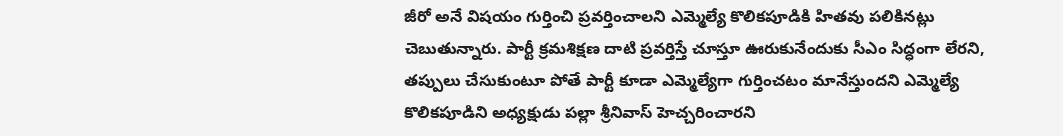జీరో అనే విషయం గుర్తించి ప్రవర్తించాలని ఎమ్మెల్యే కొలికపూడికి హితవు పలికినట్లు చెబుతున్నారు. పార్టీ క్రమశిక్షణ దాటి ప్రవర్తిస్తే చూస్తూ ఊరుకునేందుకు సీఎం సిద్ధంగా లేరని, తప్పులు చేసుకుంటూ పోతే పార్టీ కూడా ఎమ్మెల్యేగా గుర్తించటం మానేస్తుందని ఎమ్మెల్యే కొలికపూడిని అధ్యక్షుడు పల్లా శ్రీనివాస్ హెచ్చరించారని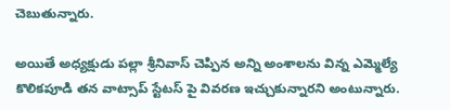చెబుతున్నారు.

అయితే అధ్యక్షుడు పల్లా శ్రీనివాస్ చెప్పిన అన్ని అంశాలను విన్న ఎమ్మెల్యే కొలికపూడి తన వాట్సాప్ స్టేటస్ పై వివరణ ఇచ్చుకున్నారని అంటున్నారు.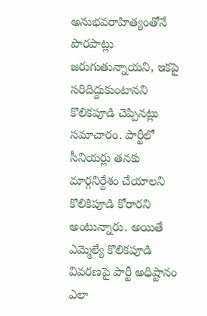అనుభవరాహిత్యంతోనే పొరపాట్లు జరుగుతున్నాయని, ఇకపై సరిదిద్దుకుంటానని కొలికపూడి చెప్పినట్లు సమాచారం. పార్టీలో సీనియర్లు తనకు మార్గనిర్దేశం చేయాలని కొలికిపూడి కోరారని అంటున్నారు. అయితే ఎమ్మెల్యే కొలికపూడి వివరణపై పార్టీ అధిష్టానం ఎలా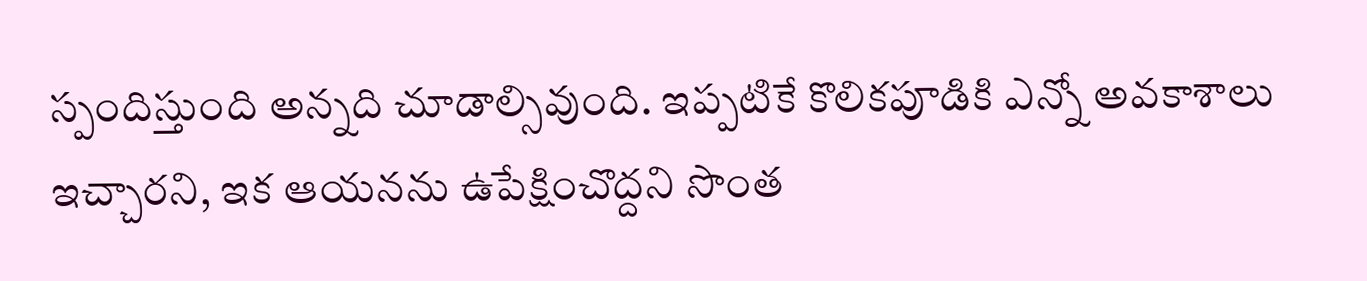స్పందిస్తుంది అన్నది చూడాల్సివుంది. ఇప్పటికే కొలికపూడికి ఎన్నో అవకాశాలు ఇచ్చారని, ఇక ఆయనను ఉపేక్షించొద్దని సొంత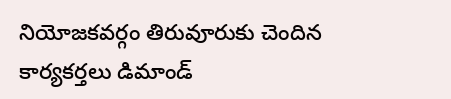నియోజకవర్గం తిరువూరుకు చెందిన కార్యకర్తలు డిమాండ్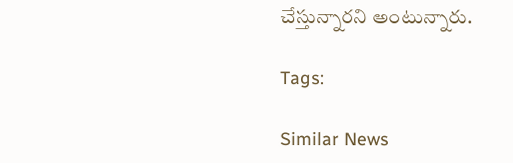చేస్తున్నారని అంటున్నారు.

Tags:

Similar News